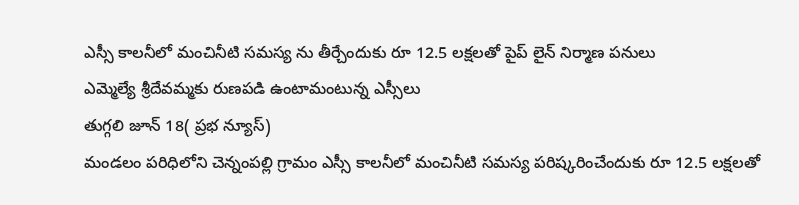ఎస్సీ కాలనీలో మంచినీటి సమస్య ను తీర్చేందుకు రూ 12.5 లక్షలతో పైప్ లైన్ నిర్మాణ పనులు
ఎమ్మెల్యే శ్రీదేవమ్మకు రుణపడి ఉంటామంటున్న ఎస్సీలు
తుగ్గలి జూన్ 18( ప్రభ న్యూస్)
మండలం పరిధిలోని చెన్నంపల్లి గ్రామం ఎస్సీ కాలనీలో మంచినీటి సమస్య పరిష్కరించేందుకు రూ 12.5 లక్షలతో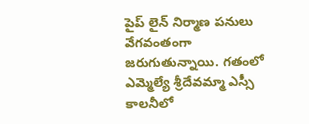పైప్ లైన్ నిర్మాణ పనులు వేగవంతంగా జరుగుతున్నాయి. గతంలో ఎమ్మెల్యే శ్రీదేవమ్మా ఎస్సీ కాలనీలో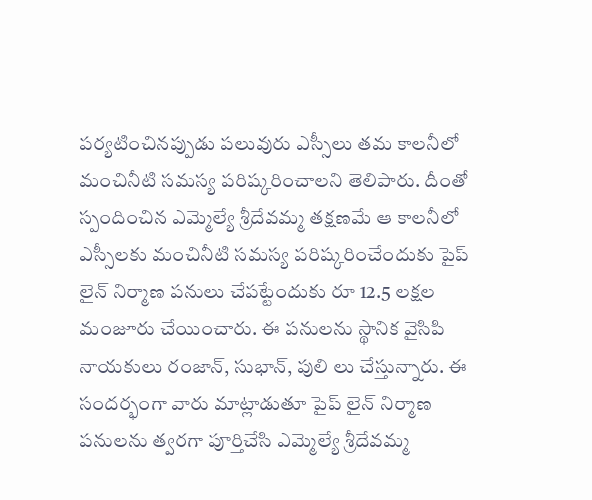పర్యటించినప్పుడు పలువురు ఎస్సీలు తమ కాలనీలో మంచినీటి సమస్య పరిష్కరించాలని తెలిపారు. దీంతో స్పందించిన ఎమ్మెల్యే శ్రీదేవమ్మ తక్షణమే ఆ కాలనీలో ఎస్సీలకు మంచినీటి సమస్య పరిష్కరించేందుకు పైప్ లైన్ నిర్మాణ పనులు చేపట్టేందుకు రూ 12.5 లక్షల మంజూరు చేయించారు. ఈ పనులను స్థానిక వైసిపి నాయకులు రంజాన్, సుభాన్, పులి లు చేస్తున్నారు. ఈ సందర్భంగా వారు మాట్లాడుతూ పైప్ లైన్ నిర్మాణ పనులను త్వరగా పూర్తిచేసి ఎమ్మెల్యే శ్రీదేవమ్మ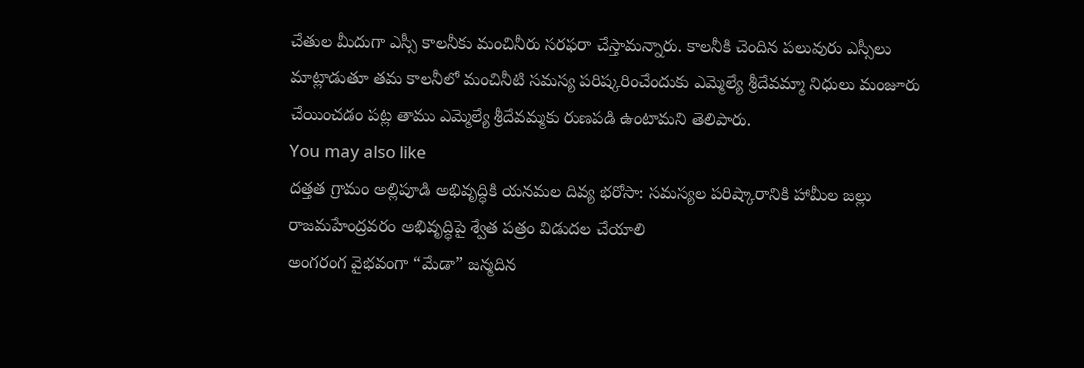చేతుల మీదుగా ఎస్సీ కాలనీకు మంచినీరు సరఫరా చేస్తామన్నారు. కాలనీకి చెందిన పలువురు ఎస్సీలు మాట్లాడుతూ తమ కాలనీలో మంచినీటి సమస్య పరిష్కరించేందుకు ఎమ్మెల్యే శ్రీదేవమ్మా నిధులు మంజూరు చేయించడం పట్ల తాము ఎమ్మెల్యే శ్రీదేవమ్మకు రుణపడి ఉంటామని తెలిపారు.
You may also like
దత్తత గ్రామం అల్లిపూడి అభివృద్ధికి యనమల దివ్య భరోసా: సమస్యల పరిష్కారానికి హామీల జల్లు
రాజమహేంద్రవరం అభివృద్ధిపై శ్వేత పత్రం విడుదల చేయాలి
అంగరంగ వైభవంగా “మేడా” జన్మదిన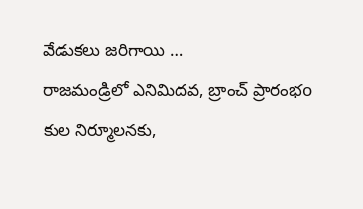వేడుకలు జరిగాయి …
రాజమండ్రిలో ఎనిమిదవ, బ్రాంచ్ ప్రారంభo
కుల నిర్మూలనకు,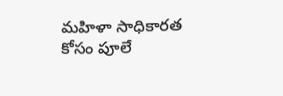మహిళా సాధికారత కోసం పూలే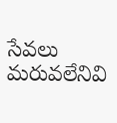సేవలు మరువలేనివి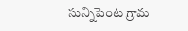సున్నిపెంట గ్రామ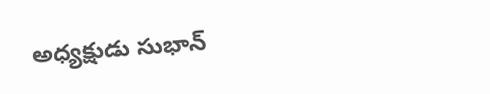అధ్యక్షుడు సుభాన్